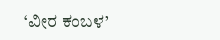‘ವೀರ ಕಂಬಳ’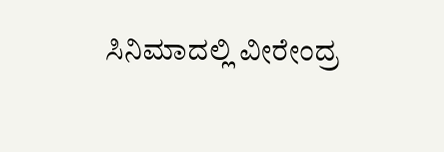ಸಿನಿಮಾದಲ್ಲಿ ವೀರೇಂದ್ರ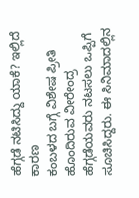ಹೆಗ್ಗಡೆ ನಟಿಸಿದ್ದು ಯಾಕೆ? ಇಲ್ಲಿದೆ ಕಾರಣ
ಕಂಬಳದ ಬಗ್ಗೆ ವಿಶೇಷ ಪ್ರೀತಿ ಹೊಂದಿರುವ ವೀರೇಂದ್ರ ಹೆಗ್ಗಡೆಯವರು ನಟಸಲು ಒಪ್ಪಿಗೆ ಸೂಚಿಸಿದ್ದರು. ಈ ಸಿನಿಮಾದಲ್ಲಿನ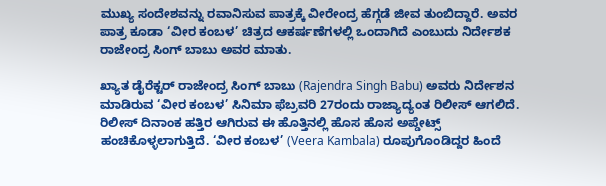ಮುಖ್ಯ ಸಂದೇಶವನ್ನು ರವಾನಿಸುವ ಪಾತ್ರಕ್ಕೆ ವೀರೇಂದ್ರ ಹೆಗ್ಗಡೆ ಜೀವ ತುಂಬಿದ್ದಾರೆ. ಅವರ ಪಾತ್ರ ಕೂಡಾ ‘ವೀರ ಕಂಬಳ’ ಚಿತ್ರದ ಆಕರ್ಷಣೆಗಳಲ್ಲಿ ಒಂದಾಗಿದೆ ಎಂಬುದು ನಿರ್ದೇಶಕ ರಾಜೇಂದ್ರ ಸಿಂಗ್ ಬಾಬು ಅವರ ಮಾತು.

ಖ್ಯಾತ ಡೈರೆಕ್ಟರ್ ರಾಜೇಂದ್ರ ಸಿಂಗ್ ಬಾಬು (Rajendra Singh Babu) ಅವರು ನಿರ್ದೇಶನ ಮಾಡಿರುವ ‘ವೀರ ಕಂಬಳ’ ಸಿನಿಮಾ ಫೆಬ್ರವರಿ 27ರಂದು ರಾಜ್ಯಾದ್ಯಂತ ರಿಲೀಸ್ ಆಗಲಿದೆ. ರಿಲೀಸ್ ದಿನಾಂಕ ಹತ್ತಿರ ಆಗಿರುವ ಈ ಹೊತ್ತಿನಲ್ಲಿ ಹೊಸ ಹೊಸ ಅಪ್ಡೇಟ್ಸ್ ಹಂಚಿಕೊಳ್ಳಲಾಗುತ್ತಿದೆ. ‘ವೀರ ಕಂಬಳ’ (Veera Kambala) ರೂಪುಗೊಂಡಿದ್ದರ ಹಿಂದೆ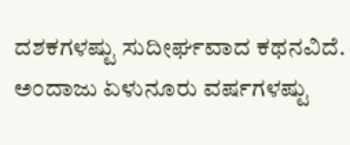ದಶಕಗಳಷ್ಟು ಸುದೀರ್ಘವಾದ ಕಥನವಿದೆ. ಅಂದಾಜು ಏಳುನೂರು ವರ್ಷಗಳಷ್ಟು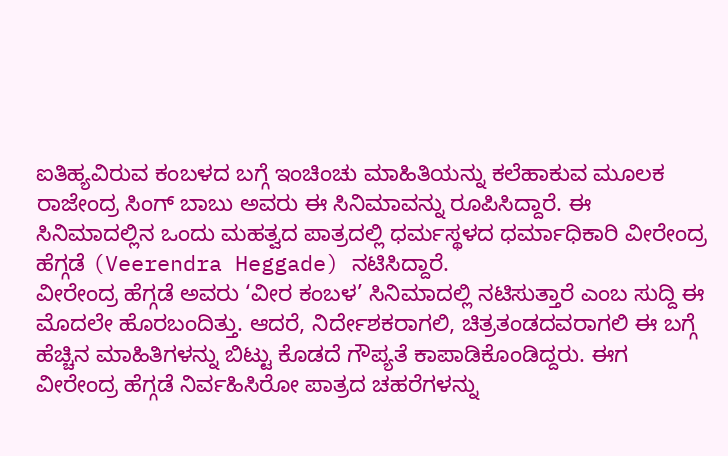ಐತಿಹ್ಯವಿರುವ ಕಂಬಳದ ಬಗ್ಗೆ ಇಂಚಿಂಚು ಮಾಹಿತಿಯನ್ನು ಕಲೆಹಾಕುವ ಮೂಲಕ ರಾಜೇಂದ್ರ ಸಿಂಗ್ ಬಾಬು ಅವರು ಈ ಸಿನಿಮಾವನ್ನು ರೂಪಿಸಿದ್ದಾರೆ. ಈ ಸಿನಿಮಾದಲ್ಲಿನ ಒಂದು ಮಹತ್ವದ ಪಾತ್ರದಲ್ಲಿ ಧರ್ಮಸ್ಥಳದ ಧರ್ಮಾಧಿಕಾರಿ ವೀರೇಂದ್ರ ಹೆಗ್ಗಡೆ (Veerendra Heggade) ನಟಿಸಿದ್ದಾರೆ.
ವೀರೇಂದ್ರ ಹೆಗ್ಗಡೆ ಅವರು ‘ವೀರ ಕಂಬಳ’ ಸಿನಿಮಾದಲ್ಲಿ ನಟಿಸುತ್ತಾರೆ ಎಂಬ ಸುದ್ದಿ ಈ ಮೊದಲೇ ಹೊರಬಂದಿತ್ತು. ಆದರೆ, ನಿರ್ದೇಶಕರಾಗಲಿ, ಚಿತ್ರತಂಡದವರಾಗಲಿ ಈ ಬಗ್ಗೆ ಹೆಚ್ಚಿನ ಮಾಹಿತಿಗಳನ್ನು ಬಿಟ್ಟು ಕೊಡದೆ ಗೌಪ್ಯತೆ ಕಾಪಾಡಿಕೊಂಡಿದ್ದರು. ಈಗ ವೀರೇಂದ್ರ ಹೆಗ್ಗಡೆ ನಿರ್ವಹಿಸಿರೋ ಪಾತ್ರದ ಚಹರೆಗಳನ್ನು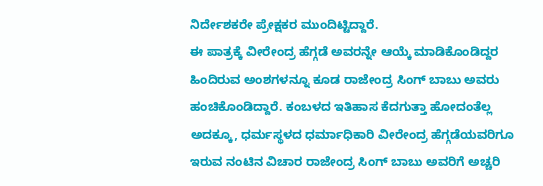ನಿರ್ದೇಶಕರೇ ಪ್ರೇಕ್ಷಕರ ಮುಂದಿಟ್ಟಿದ್ದಾರೆ.
ಈ ಪಾತ್ರಕ್ಕೆ ವೀರೇಂದ್ರ ಹೆಗ್ಗಡೆ ಅವರನ್ನೇ ಆಯ್ಕೆ ಮಾಡಿಕೊಂಡಿದ್ದರ ಹಿಂದಿರುವ ಅಂಶಗಳನ್ನೂ ಕೂಡ ರಾಜೇಂದ್ರ ಸಿಂಗ್ ಬಾಬು ಅವರು ಹಂಚಿಕೊಂಡಿದ್ದಾರೆ. ಕಂಬಳದ ಇತಿಹಾಸ ಕೆದಗುತ್ತಾ ಹೋದಂತೆಲ್ಲ ಅದಕ್ಕೂ, ಧರ್ಮಸ್ಥಳದ ಧರ್ಮಾಧಿಕಾರಿ ವೀರೇಂದ್ರ ಹೆಗ್ಗಡೆಯವರಿಗೂ ಇರುವ ನಂಟಿನ ವಿಚಾರ ರಾಜೇಂದ್ರ ಸಿಂಗ್ ಬಾಬು ಅವರಿಗೆ ಅಚ್ಚರಿ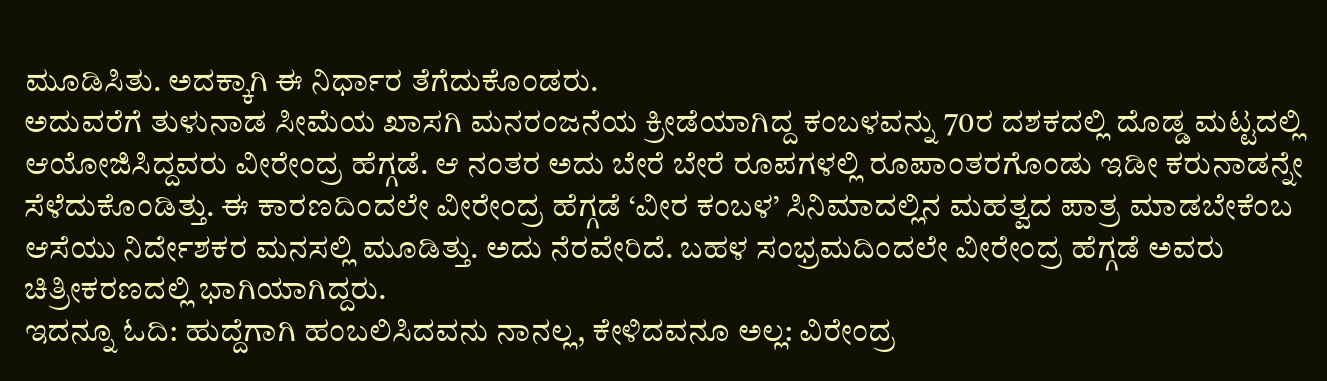ಮೂಡಿಸಿತು. ಅದಕ್ಕಾಗಿ ಈ ನಿರ್ಧಾರ ತೆಗೆದುಕೊಂಡರು.
ಅದುವರೆಗೆ ತುಳುನಾಡ ಸೀಮೆಯ ಖಾಸಗಿ ಮನರಂಜನೆಯ ಕ್ರೀಡೆಯಾಗಿದ್ದ ಕಂಬಳವನ್ನು 70ರ ದಶಕದಲ್ಲಿ ದೊಡ್ಡ ಮಟ್ಟದಲ್ಲಿ ಆಯೋಜಿಸಿದ್ದವರು ವೀರೇಂದ್ರ ಹೆಗ್ಗಡೆ. ಆ ನಂತರ ಅದು ಬೇರೆ ಬೇರೆ ರೂಪಗಳಲ್ಲಿ ರೂಪಾಂತರಗೊಂಡು ಇಡೀ ಕರುನಾಡನ್ನೇ ಸೆಳೆದುಕೊಂಡಿತ್ತು. ಈ ಕಾರಣದಿಂದಲೇ ವೀರೇಂದ್ರ ಹೆಗ್ಗಡೆ ‘ವೀರ ಕಂಬಳ’ ಸಿನಿಮಾದಲ್ಲಿನ ಮಹತ್ವದ ಪಾತ್ರ ಮಾಡಬೇಕೆಂಬ ಆಸೆಯು ನಿರ್ದೇಶಕರ ಮನಸಲ್ಲಿ ಮೂಡಿತ್ತು. ಅದು ನೆರವೇರಿದೆ. ಬಹಳ ಸಂಭ್ರಮದಿಂದಲೇ ವೀರೇಂದ್ರ ಹೆಗ್ಗಡೆ ಅವರು ಚಿತ್ರೀಕರಣದಲ್ಲಿ ಭಾಗಿಯಾಗಿದ್ದರು.
ಇದನ್ನೂ ಓದಿ: ಹುದ್ದೆಗಾಗಿ ಹಂಬಲಿಸಿದವನು ನಾನಲ್ಲ, ಕೇಳಿದವನೂ ಅಲ್ಲ: ವಿರೇಂದ್ರ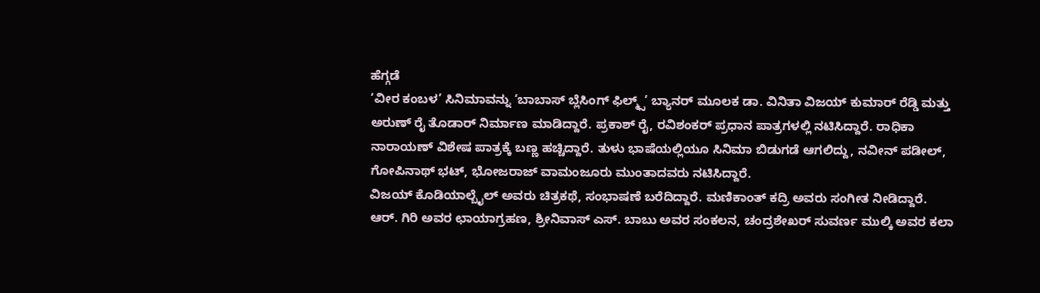ಹೆಗ್ಗಡೆ
‘ವೀರ ಕಂಬಳ’ ಸಿನಿಮಾವನ್ನು ‘ಬಾಬಾಸ್ ಬ್ಲೆಸಿಂಗ್ ಫಿಲ್ಮ್ಸ್’ ಬ್ಯಾನರ್ ಮೂಲಕ ಡಾ. ವಿನಿತಾ ವಿಜಯ್ ಕುಮಾರ್ ರೆಡ್ಡಿ ಮತ್ತು ಅರುಣ್ ರೈ ತೊಡಾರ್ ನಿರ್ಮಾಣ ಮಾಡಿದ್ದಾರೆ. ಪ್ರಕಾಶ್ ರೈ, ರವಿಶಂಕರ್ ಪ್ರಧಾನ ಪಾತ್ರಗಳಲ್ಲಿ ನಟಿಸಿದ್ದಾರೆ. ರಾಧಿಕಾ ನಾರಾಯಣ್ ವಿಶೇಷ ಪಾತ್ರಕ್ಕೆ ಬಣ್ಣ ಹಚ್ಚಿದ್ದಾರೆ. ತುಳು ಭಾಷೆಯಲ್ಲಿಯೂ ಸಿನಿಮಾ ಬಿಡುಗಡೆ ಆಗಲಿದ್ದು, ನವೀನ್ ಪಡೀಲ್, ಗೋಪಿನಾಥ್ ಭಟ್, ಭೋಜರಾಜ್ ವಾಮಂಜೂರು ಮುಂತಾದವರು ನಟಿಸಿದ್ದಾರೆ.
ವಿಜಯ್ ಕೊಡಿಯಾಲ್ಬೈಲ್ ಅವರು ಚಿತ್ರಕಥೆ, ಸಂಭಾಷಣೆ ಬರೆದಿದ್ದಾರೆ. ಮಣಿಕಾಂತ್ ಕದ್ರಿ ಅವರು ಸಂಗೀತ ನೀಡಿದ್ದಾರೆ. ಆರ್. ಗಿರಿ ಅವರ ಛಾಯಾಗ್ರಹಣ, ಶ್ರೀನಿವಾಸ್ ಎಸ್. ಬಾಬು ಅವರ ಸಂಕಲನ, ಚಂದ್ರಶೇಖರ್ ಸುವರ್ಣ ಮುಲ್ಕಿ ಅವರ ಕಲಾ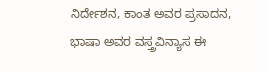ನಿರ್ದೇಶನ, ಕಾಂತ ಅವರ ಪ್ರಸಾದನ, ಭಾಷಾ ಅವರ ವಸ್ತ್ರವಿನ್ಯಾಸ ಈ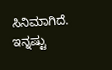ಸಿನಿಮಾಗಿದೆ.
ಇನ್ನಷ್ಟು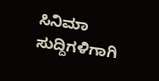ಸಿನಿಮಾ ಸುದ್ದಿಗಳಿಗಾಗಿ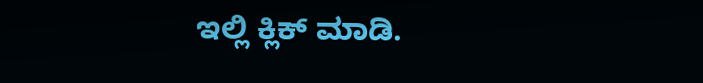ಇಲ್ಲಿ ಕ್ಲಿಕ್ ಮಾಡಿ.